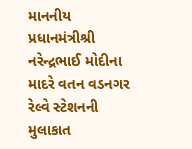માનનીય પ્રધાનમંત્રીશ્રી નરેન્દ્રભાઈ મોદીના માદરે વતન વડનગર રેલ્વે સ્ટેશનની મુલાકાત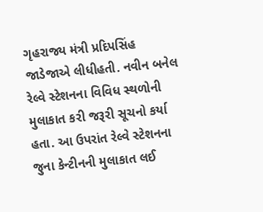ગૃહરાજ્ય મંત્રી પ્રદિપસિંહ જાડેજાએ લીધીહતી. નવીન બનેલ રેલ્વે સ્ટેશનના વિવિધ સ્થળોની મુલાકાત કરી જરૂરી સૂચનો કર્યા હતા. આ ઉપરાંત રેલ્વે સ્ટેશનના જુના કેન્ટીનની મુલાકાત લઈ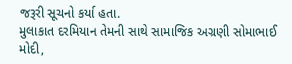જરૂરી સૂચનો કર્યા હતા.
મુલાકાત દરમિયાન તેમની સાથે સામાજિક અગ્રણી સોમાભાઈ મોદી,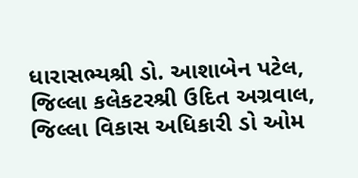ધારાસભ્યશ્રી ડો. આશાબેન પટેલ, જિલ્લા કલેકટરશ્રી ઉદિત અગ્રવાલ, જિલ્લા વિકાસ અધિકારી ડો ઓમ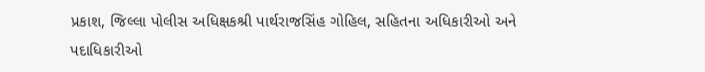પ્રકાશ, જિલ્લા પોલીસ અધિક્ષકશ્રી પાર્થરાજસિંહ ગોહિલ, સહિતના અધિકારીઓ અને પદાધિકારીઓ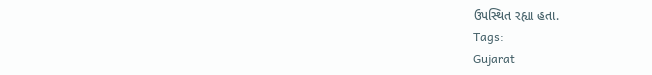ઉપસ્થિત રહ્યા હતા.
Tags:
Gujarat